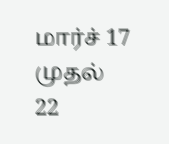மார்ச் 17 முதல் 22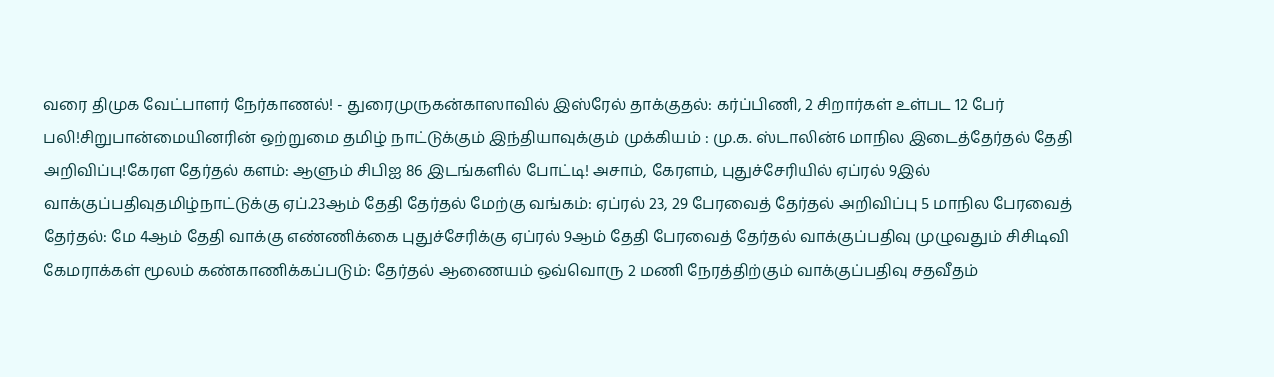வரை திமுக வேட்பாளர் நேர்காணல்! - துரைமுருகன்காஸாவில் இஸ்ரேல் தாக்குதல்: கர்ப்பிணி, 2 சிறார்கள் உள்பட 12 பேர் பலி!சிறுபான்மையினரின் ஒற்றுமை தமிழ் நாட்டுக்கும் இந்தியாவுக்கும் முக்கியம் : மு.க. ஸ்டாலின்6 மாநில இடைத்தேர்தல் தேதி அறிவிப்பு!கேரள தேர்தல் களம்: ஆளும் சிபிஐ 86 இடங்களில் போட்டி! அசாம், கேரளம், புதுச்சேரியில் ஏப்ரல் 9இல் வாக்குப்பதிவுதமிழ்நாட்டுக்கு ஏப்.23ஆம் தேதி தேர்தல் மேற்கு வங்கம்: ஏப்ரல் 23, 29 பேரவைத் தேர்தல் அறிவிப்பு 5 மாநில பேரவைத் தேர்தல்: மே 4ஆம் தேதி வாக்கு எண்ணிக்கை புதுச்சேரிக்கு ஏப்ரல் 9ஆம் தேதி பேரவைத் தேர்தல் வாக்குப்பதிவு முழுவதும் சிசிடிவி கேமராக்கள் மூலம் கண்காணிக்கப்படும்: தேர்தல் ஆணையம் ஒவ்வொரு 2 மணி நேரத்திற்கும் வாக்குப்பதிவு சதவீதம்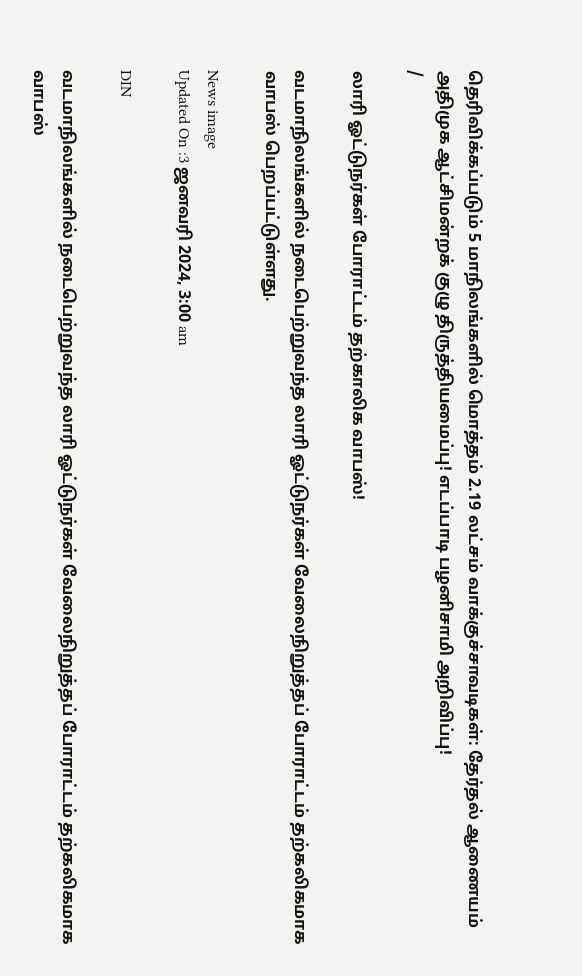தெரிவிக்கப்படும் 5 மாநிலங்களில் மொத்தம் 2.19 லட்சம் வாக்குச்சாவடிகள்: தேர்தல் ஆணையம் அதிமுக ஆட்சிமன்றக் குழு திருத்தியமைப்பு! எடப்பாடி பழனிசாமி அறிவிப்பு!
/

லாரி ஓட்டுநர்கள் போராட்டம் தற்காலிக வாபஸ்!

வடமாநிலங்களில் நடைபெற்றுவந்த லாரி ஓட்டுநர்கள் வேலைநிறுத்தப் போராட்டம் தற்கலிகமாக வாபஸ் பெறப்பட்டுள்ளது.

News image
Updated On :3 ஜனவரி 2024, 3:00 am

DIN

வடமாநிலங்களில் நடைபெற்றுவந்த லாரி ஓட்டுநர்கள் வேலைநிறுத்தப் போராட்டம் தற்கலிகமாக வாபஸ்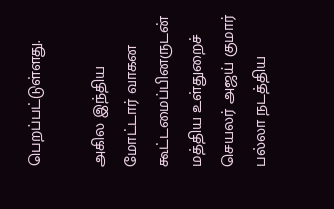பெறப்பட்டுள்ளது.

அகில இந்திய மோட்டார் வாகன கூட்டமைப்பினருடன் மத்திய உள்துறைச் செயலர் அஜய் குமார் பல்லா நடத்திய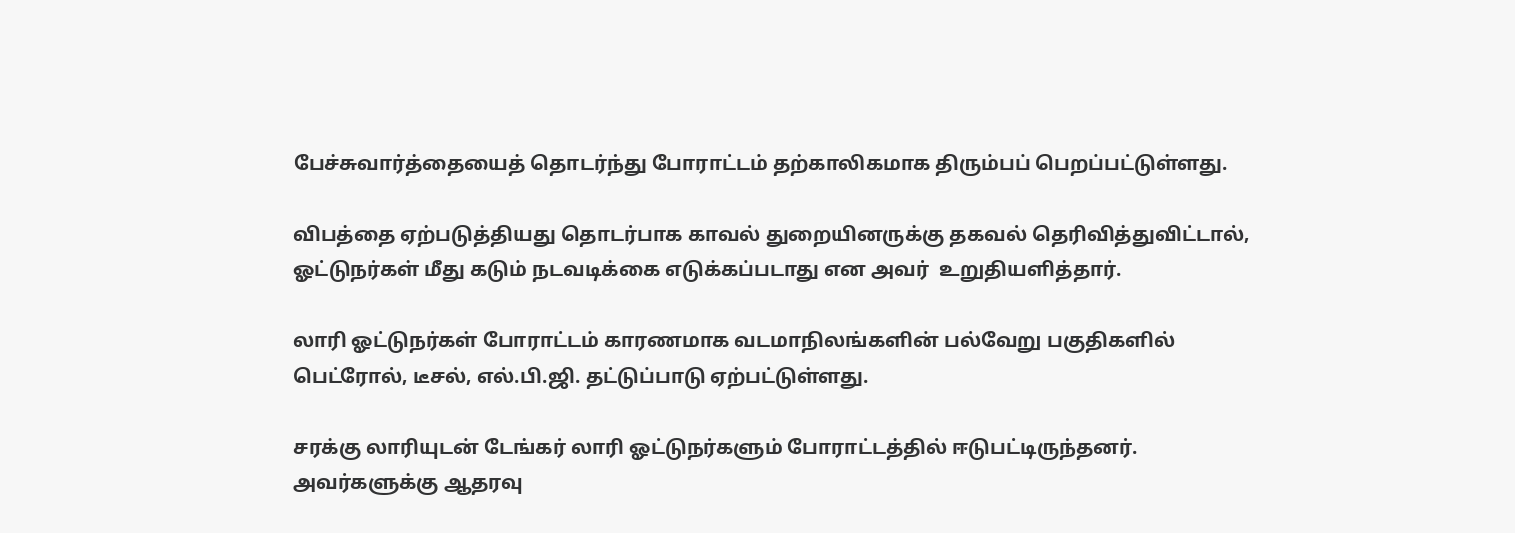பேச்சுவார்த்தையைத் தொடர்ந்து போராட்டம் தற்காலிகமாக திரும்பப் பெறப்பட்டுள்ளது.

விபத்தை ஏற்படுத்தியது தொடர்பாக காவல் துறையினருக்கு தகவல் தெரிவித்துவிட்டால், ஓட்டுநர்கள் மீது கடும் நடவடிக்கை எடுக்கப்படாது என அவர்  உறுதியளித்தார்.

லாரி ஓட்டுநர்கள் போராட்டம் காரணமாக வடமாநிலங்களின் பல்வேறு பகுதிகளில் பெட்ரோல், டீசல், எல்.பி.ஜி. தட்டுப்பாடு ஏற்பட்டுள்ளது.

சரக்கு லாரியுடன் டேங்கர் லாரி ஓட்டுநர்களும் போராட்டத்தில் ஈடுபட்டிருந்தனர். அவர்களுக்கு ஆதரவு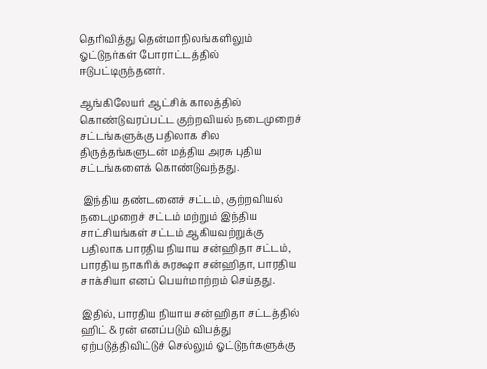தெரிவித்து தென்மாநிலங்களிலும் ஓட்டுநர்கள் போராட்டத்தில் ஈடுபட்டிருந்தனர்.

ஆங்கிலேயர் ஆட்சிக் காலத்தில் கொண்டுவரப்பட்ட குற்றவியல் நடைமுறைச் சட்டங்களுக்கு பதிலாக சில திருத்தங்களுடன் மத்திய அரசு புதிய சட்டங்களைக் கொண்டுவந்தது.

 இந்திய தண்டனைச் சட்டம், குற்றவியல் நடைமுறைச் சட்டம் மற்றும் இந்திய சாட்சியங்கள் சட்டம் ஆகியவற்றுக்கு பதிலாக பாரதிய நியாய சன்ஹிதா சட்டம், பாரதிய நாகரிக் சுரக்ஷா சன்ஹிதா, பாரதிய சாக்சியா எனப் பெயர்மாற்றம் செய்தது.

இதில், பாரதிய நியாய சன்ஹிதா சட்டத்தில்  ஹிட் & ரன் எனப்படும் விபத்து ஏற்படுத்திவிட்டுச் செல்லும் ஓட்டுநர்களுக்கு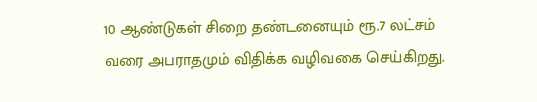10 ஆண்டுகள் சிறை தண்டனையும் ரூ.7 லட்சம் வரை அபராதமும் விதிக்க வழிவகை செய்கிறது.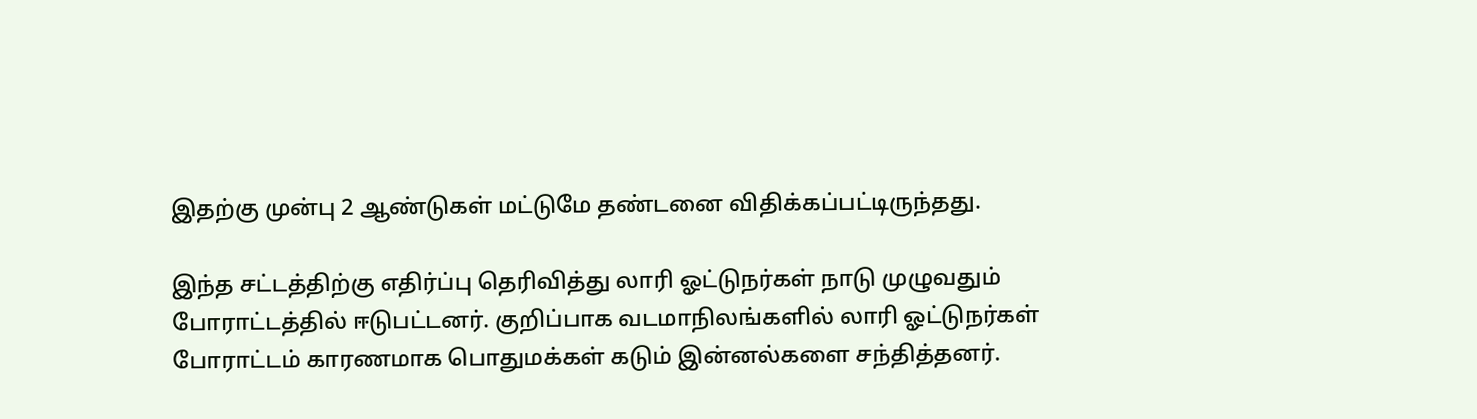இதற்கு முன்பு 2 ஆண்டுகள் மட்டுமே தண்டனை விதிக்கப்பட்டிருந்தது.

இந்த சட்டத்திற்கு எதிர்ப்பு தெரிவித்து லாரி ஓட்டுநர்கள் நாடு முழுவதும் போராட்டத்தில் ஈடுபட்டனர். குறிப்பாக வடமாநிலங்களில் லாரி ஓட்டுநர்கள் போராட்டம் காரணமாக பொதுமக்கள் கடும் இன்னல்களை சந்தித்தனர்.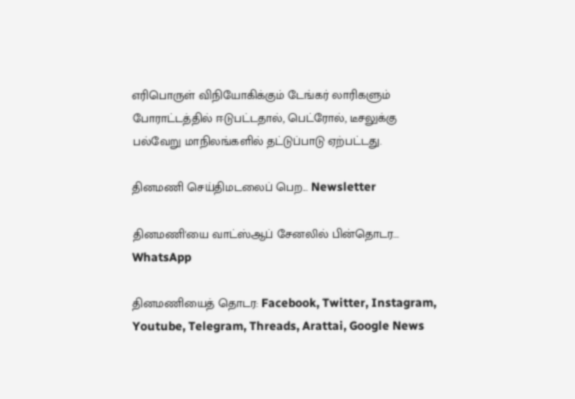எரிபொருள் விநியோகிக்கும் டேங்கர் லாரிகளும் போராட்டத்தில் ஈடுபட்டதால், பெட்ரோல், டீசலுக்கு பல்வேறு மாநிலங்களில் தட்டுப்பாடு ஏற்பட்டது.

தினமணி செய்திமடலைப் பெற... Newsletter

தினமணி'யை வாட்ஸ்ஆப் சேனலில் பின்தொடர... WhatsApp

தினமணியைத் தொடர: Facebook, Twitter, Instagram, Youtube, Telegram, Threads, Arattai, Google News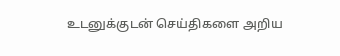உடனுக்குடன் செய்திகளை அறிய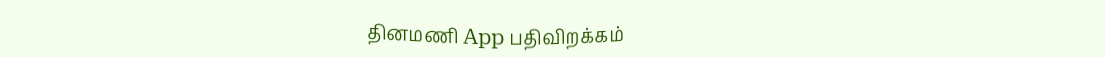தினமணி App பதிவிறக்கம்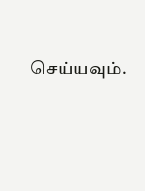செய்யவும்.